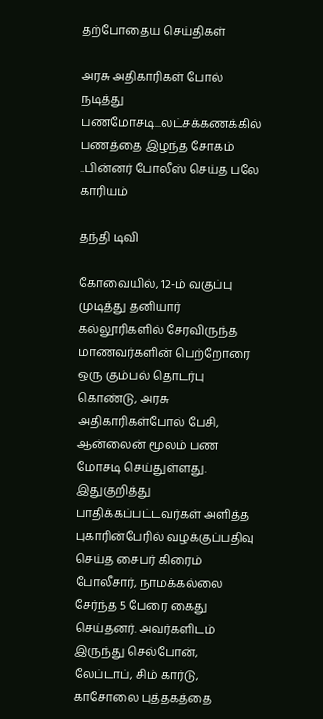தற்போதைய செய்திகள்

அரசு அதிகாரிகள் போல் நடித்து பணமோசடி...லட்சக்கணக்கில் பணத்தை இழந்த சோகம் ..பின்னர் போலீஸ் செய்த பலே காரியம்

தந்தி டிவி

கோவையில், 12-ம் வகுப்பு முடித்து தனியார் கல்லூரிகளில் சேரவிருந்த மாணவர்களின் பெற்றோரை ஒரு கும்பல் தொடர்பு கொண்டு, அரசு அதிகாரிகள்போல் பேசி, ஆன்லைன் மூலம் பண மோசடி செய்துள்ளது. இதுகுறித்து பாதிக்கப்பட்டவர்கள் அளித்த புகாரின்பேரில் வழக்குப்பதிவு செய்த சைபர் கிரைம் போலீசார், நாமக்கல்லை சேர்ந்த 5 பேரை கைது செய்தனர். அவர்களிடம் இருந்து செல்போன், லேப்டாப், சிம் கார்டு, காசோலை புத்தகத்தை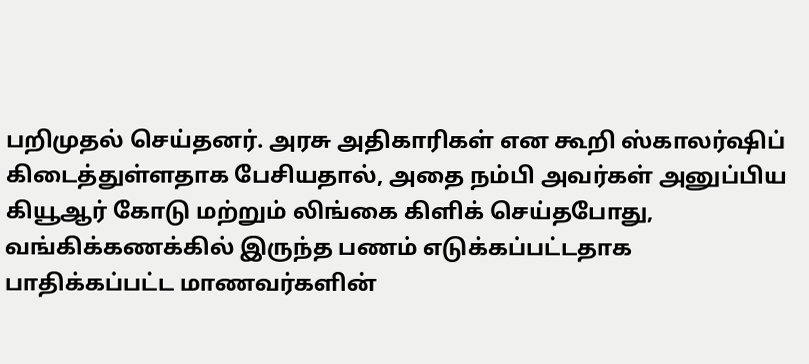பறிமுதல் செய்தனர். அரசு அதிகாரிகள் என கூறி ஸ்காலர்ஷிப் கிடைத்துள்ளதாக பேசியதால், அதை நம்பி அவர்கள் அனுப்பிய கியூஆர் கோடு மற்றும் லிங்கை கிளிக் செய்தபோது, வங்கிக்கணக்கில் இருந்த பணம் எடுக்கப்பட்டதாக பாதிக்கப்பட்ட மாணவர்களின்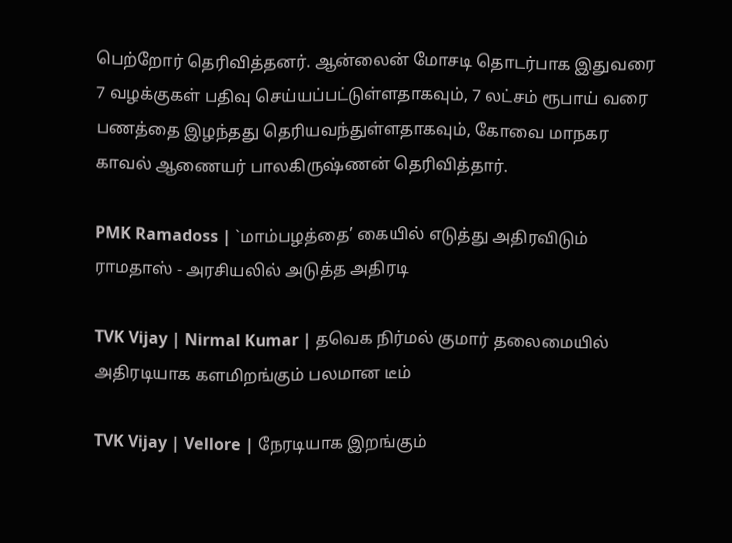பெற்றோர் தெரிவித்தனர். ஆன்லைன் மோசடி தொடர்பாக இதுவரை 7 வழக்குகள் பதிவு செய்யப்பட்டுள்ளதாகவும், 7 லட்சம் ரூபாய் வரை பணத்தை இழந்தது தெரியவந்துள்ளதாகவும், கோவை மாநகர காவல் ஆணையர் பாலகிருஷ்ணன் தெரிவித்தார்.

PMK Ramadoss | `மாம்பழத்தை’ கையில் எடுத்து அதிரவிடும் ராமதாஸ் - அரசியலில் அடுத்த அதிரடி

TVK Vijay | Nirmal Kumar | தவெக நிர்மல் குமார் தலைமையில் அதிரடியாக களமிறங்கும் பலமான டீம்

TVK Vijay | Vellore | நேரடியாக இறங்கும்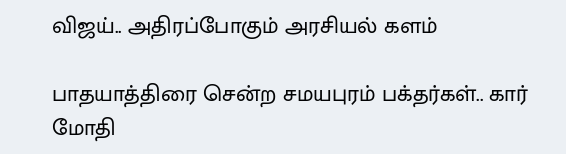விஜய்.. அதிரப்போகும் அரசியல் களம்

பாதயாத்திரை சென்ற சமயபுரம் பக்தர்கள்.. கார் மோதி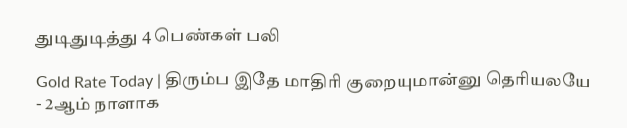துடிதுடித்து 4 பெண்கள் பலி

Gold Rate Today | திரும்ப இதே மாதிரி குறையுமான்னு தெரியலயே - 2ஆம் நாளாக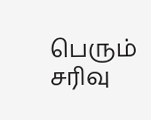பெரும் சரிவு